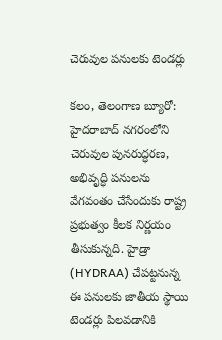చెరువుల పనులకు టెండర్లు

కలం, తెలంగాణ బ్యూరో: హైదరాబాద్‌ నగరంలోని చెరువుల పునరుద్ధరణ, అభివృద్ధి పనులను వేగవంతం చేసేందుకు రాష్ట్ర ప్రభుత్వం కీలక నిర్ణయం తీసుకున్నది. హైడ్రా (HYDRAA) చేపట్టనున్న ఈ పనులకు జాతీయ స్థాయి టెండర్లు పిలవడానికి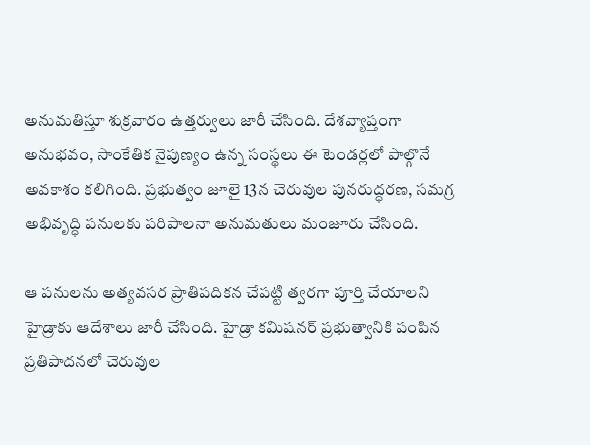అనుమతిస్తూ శుక్రవారం ఉత్తర్వులు జారీ చేసింది. దేశవ్యాప్తంగా అనుభవం, సాంకేతిక నైపుణ్యం ఉన్న సంస్థలు ఈ టెండర్లలో పాల్గొనే అవకాశం కలిగింది. ప్రభుత్వం జూలై 13న చెరువుల పునరుద్ధరణ, సమగ్ర అభివృద్ధి పనులకు పరిపాలనా అనుమతులు మంజూరు చేసింది.

ఆ పనులను అత్యవసర ప్రాతిపదికన చేపట్టి త్వరగా పూర్తి చేయాలని హైడ్రాకు ఆదేశాలు జారీ చేసింది. హైడ్రా కమిషనర్ ప్రభుత్వానికి పంపిన ప్రతిపాదనలో చెరువుల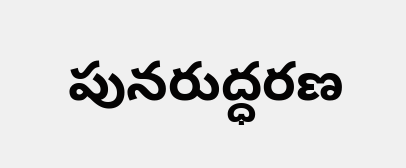పునరుద్ధరణ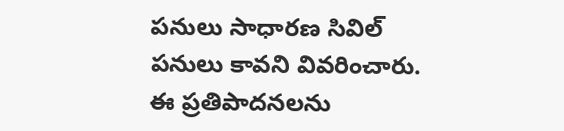పనులు సాధారణ సివిల్ పనులు కావని వివరించారు. ఈ ప్రతిపాదనలను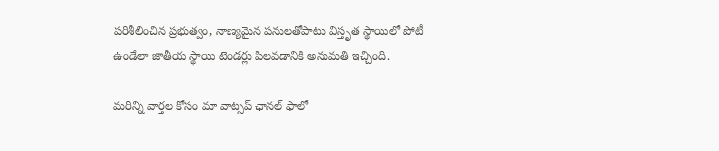పరిశీలించిన ప్రభుత్వం, నాణ్యమైన పనులతోపాటు విస్తృత స్థాయిలో పోటీ ఉండేలా జాతీయ స్థాయి టెండర్లు పిలవడానికి అనుమతి ఇచ్చింది.

మ‌రిన్ని వార్త‌ల కోసం మా వాట్స‌ప్ ఛాన‌ల్ ఫాలో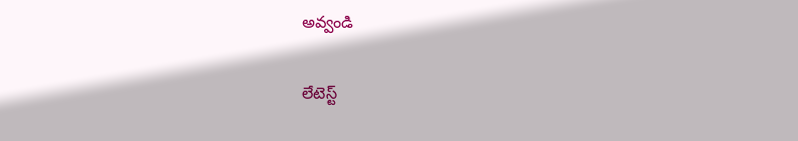అవ్వండి

లేటెస్ట్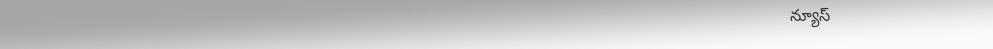న్యూస్‌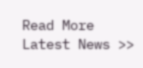Read More Latest News >>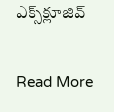ఎక్స్‌క్లూజివ్‌

Read More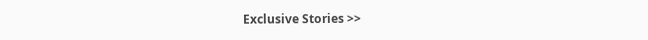Exclusive Stories >>